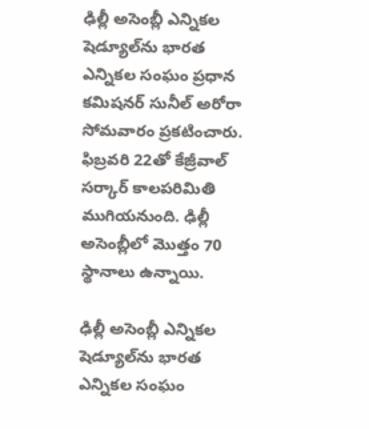ఢిల్లీ అసెంబ్లీ ఎన్నికల షెడ్యూల్‌ను భారత ఎన్నికల సంఘం ప్రధాన కమిషనర్ సునీల్ అరోరా సోమవారం ప్రకటించారు. ఫిబ్రవరి 22తో కేజ్రీవాల్ సర్కార్ కాలపరిమితి ముగియనుంది. ఢిల్లీ అసెంబ్లీలో మొత్తం 70 స్థానాలు ఉన్నాయి.

ఢిల్లీ అసెంబ్లీ ఎన్నికల షెడ్యూల్‌ను భారత ఎన్నికల సంఘం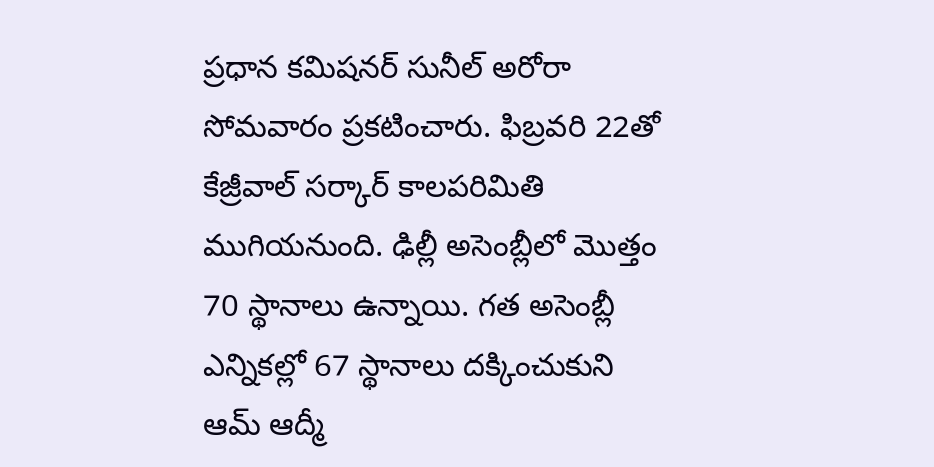ప్రధాన కమిషనర్ సునీల్ అరోరా సోమవారం ప్రకటించారు. ఫిబ్రవరి 22తో కేజ్రీవాల్ సర్కార్ కాలపరిమితి ముగియనుంది. ఢిల్లీ అసెంబ్లీలో మొత్తం 70 స్థానాలు ఉన్నాయి. గత అసెంబ్లీ ఎన్నికల్లో 67 స్థానాలు దక్కించుకుని ఆమ్ ఆద్మీ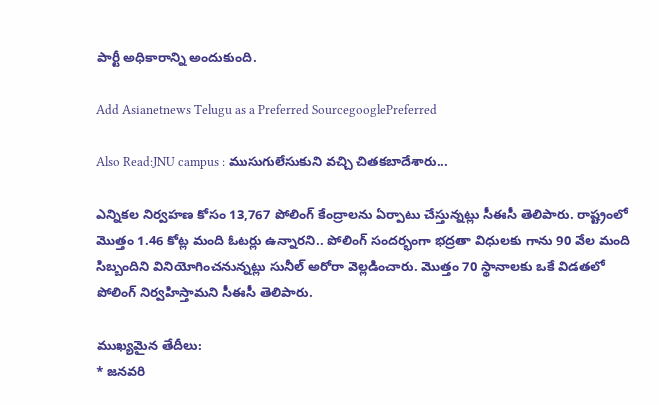పార్టీ అధికారాన్ని అందుకుంది.

Add Asianetnews Telugu as a Preferred SourcegooglePreferred

Also Read:JNU campus : ముసుగులేసుకుని వచ్చి చితకబాదేశారు...

ఎన్నికల నిర్వహణ కోసం 13,767 పోలింగ్ కేంద్రాలను ఏర్పాటు చేస్తున్నట్లు సీఈసీ తెలిపారు. రాష్ట్రంలో మొత్తం 1.46 కోట్ల మంది ఓటర్లు ఉన్నారని.. పోలింగ్ సందర్భంగా భద్రతా విధులకు గాను 90 వేల మంది సిబ్బందిని వినియోగించనున్నట్లు సునీల్ అరోరా వెల్లడించారు. మొత్తం 70 స్థానాలకు ఒకే విడతలో పోలింగ్ నిర్వహిస్తామని సీఈసీ తెలిపారు.

ముఖ్యమైన తేదీలు:
* జనవరి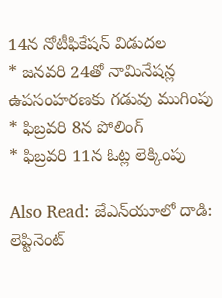14న నోటీఫికేషన్ విడుదల
* జనవరి 24తో నామినేషన్ల ఉపసంహరణకు గడువు ముగింపు
* ఫిబ్రవరి 8న పోలింగ్
* ఫిబ్రవరి 11న ఓట్ల లెక్కింపు

Also Read: జేఎన్‌యూలో దాడి: లెప్టినెంట్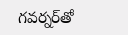గవర్నర్‌‌తో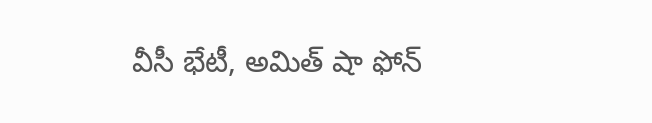వీసీ భేటీ, అమిత్‌ షా ఫోన్